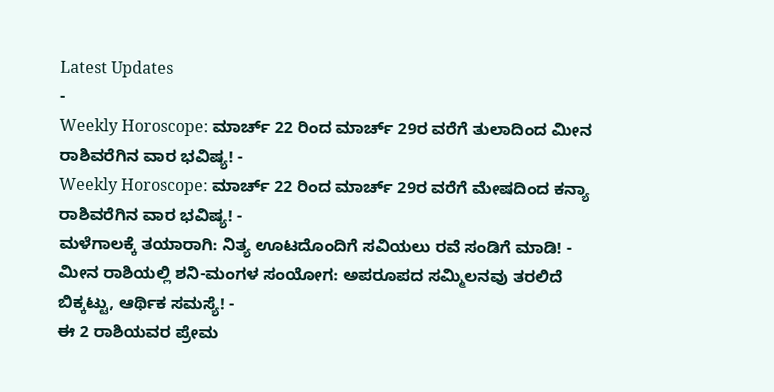Latest Updates
-
Weekly Horoscope: ಮಾರ್ಚ್ 22 ರಿಂದ ಮಾರ್ಚ್ 29ರ ವರೆಗೆ ತುಲಾದಿಂದ ಮೀನ ರಾಶಿವರೆಗಿನ ವಾರ ಭವಿಷ್ಯ! -
Weekly Horoscope: ಮಾರ್ಚ್ 22 ರಿಂದ ಮಾರ್ಚ್ 29ರ ವರೆಗೆ ಮೇಷದಿಂದ ಕನ್ಯಾ ರಾಶಿವರೆಗಿನ ವಾರ ಭವಿಷ್ಯ! -
ಮಳೆಗಾಲಕ್ಕೆ ತಯಾರಾಗಿ: ನಿತ್ಯ ಊಟದೊಂದಿಗೆ ಸವಿಯಲು ರವೆ ಸಂಡಿಗೆ ಮಾಡಿ! -
ಮೀನ ರಾಶಿಯಲ್ಲಿ ಶನಿ-ಮಂಗಳ ಸಂಯೋಗ: ಅಪರೂಪದ ಸಮ್ಮಿಲನವು ತರಲಿದೆ ಬಿಕ್ಕಟ್ಟು, ಆರ್ಥಿಕ ಸಮಸ್ಯೆ! -
ಈ 2 ರಾಶಿಯವರ ಪ್ರೇಮ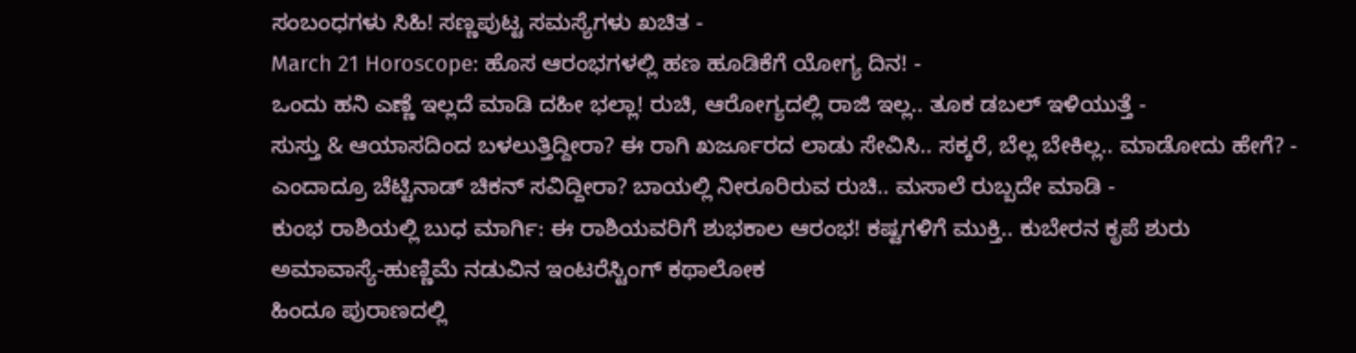ಸಂಬಂಧಗಳು ಸಿಹಿ! ಸಣ್ಣಪುಟ್ಟ ಸಮಸ್ಯೆಗಳು ಖಚಿತ -
March 21 Horoscope: ಹೊಸ ಆರಂಭಗಳಲ್ಲಿ ಹಣ ಹೂಡಿಕೆಗೆ ಯೋಗ್ಯ ದಿನ! -
ಒಂದು ಹನಿ ಎಣ್ಣೆ ಇಲ್ಲದೆ ಮಾಡಿ ದಹೀ ಭಲ್ಲಾ! ರುಚಿ, ಆರೋಗ್ಯದಲ್ಲಿ ರಾಜಿ ಇಲ್ಲ.. ತೂಕ ಡಬಲ್ ಇಳಿಯುತ್ತೆ -
ಸುಸ್ತು & ಆಯಾಸದಿಂದ ಬಳಲುತ್ತಿದ್ದೀರಾ? ಈ ರಾಗಿ ಖರ್ಜೂರದ ಲಾಡು ಸೇವಿಸಿ.. ಸಕ್ಕರೆ, ಬೆಲ್ಲ ಬೇಕಿಲ್ಲ.. ಮಾಡೋದು ಹೇಗೆ? -
ಎಂದಾದ್ರೂ ಚೆಟ್ಟಿನಾಡ್ ಚಿಕನ್ ಸವಿದ್ದೀರಾ? ಬಾಯಲ್ಲಿ ನೀರೂರಿರುವ ರುಚಿ.. ಮಸಾಲೆ ರುಬ್ಬದೇ ಮಾಡಿ -
ಕುಂಭ ರಾಶಿಯಲ್ಲಿ ಬುಧ ಮಾರ್ಗಿ: ಈ ರಾಶಿಯವರಿಗೆ ಶುಭಕಾಲ ಆರಂಭ! ಕಷ್ಟಗಳಿಗೆ ಮುಕ್ತಿ.. ಕುಬೇರನ ಕೃಪೆ ಶುರು
ಅಮಾವಾಸ್ಯೆ-ಹುಣ್ಣಿಮೆ ನಡುವಿನ ಇಂಟರೆಸ್ಟಿಂಗ್ ಕಥಾಲೋಕ
ಹಿಂದೂ ಪುರಾಣದಲ್ಲಿ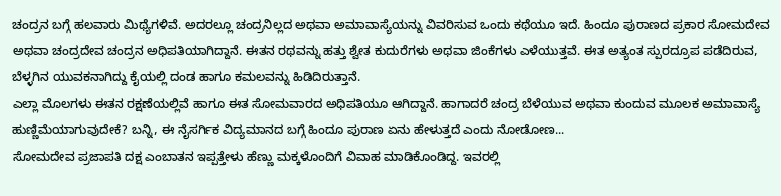ಚಂದ್ರನ ಬಗ್ಗೆ ಹಲವಾರು ಮಿಥ್ಯೆಗಳಿವೆ. ಅದರಲ್ಲೂ ಚಂದ್ರನಿಲ್ಲದ ಅಥವಾ ಅಮಾವಾಸ್ಯೆಯನ್ನು ವಿವರಿಸುವ ಒಂದು ಕಥೆಯೂ ಇದೆ. ಹಿಂದೂ ಪುರಾಣದ ಪ್ರಕಾರ ಸೋಮದೇವ ಅಥವಾ ಚಂದ್ರದೇವ ಚಂದ್ರನ ಅಧಿಪತಿಯಾಗಿದ್ದಾನೆ. ಈತನ ರಥವನ್ನು ಹತ್ತು ಶ್ವೇತ ಕುದುರೆಗಳು ಅಥವಾ ಜಿಂಕೆಗಳು ಎಳೆಯುತ್ತವೆ. ಈತ ಅತ್ಯಂತ ಸ್ಪುರದ್ರೂಪ ಪಡೆದಿರುವ, ಬೆಳ್ಳಗಿನ ಯುವಕನಾಗಿದ್ದು ಕೈಯಲ್ಲಿ ದಂಡ ಹಾಗೂ ಕಮಲವನ್ನು ಹಿಡಿದಿರುತ್ತಾನೆ.
ಎಲ್ಲಾ ಮೊಲಗಳು ಈತನ ರಕ್ಷಣೆಯಲ್ಲಿವೆ ಹಾಗೂ ಈತ ಸೋಮವಾರದ ಅಧಿಪತಿಯೂ ಆಗಿದ್ದಾನೆ. ಹಾಗಾದರೆ ಚಂದ್ರ ಬೆಳೆಯುವ ಅಥವಾ ಕುಂದುವ ಮೂಲಕ ಅಮಾವಾಸ್ಯೆ ಹುಣ್ಣಿಮೆಯಾಗುವುದೇಕೆ? ಬನ್ನಿ, ಈ ನೈಸರ್ಗಿಕ ವಿದ್ಯಮಾನದ ಬಗ್ಗೆ ಹಿಂದೂ ಪುರಾಣ ಏನು ಹೇಳುತ್ತದೆ ಎಂದು ನೋಡೋಣ...
ಸೋಮದೇವ ಪ್ರಜಾಪತಿ ದಕ್ಷ ಎಂಬಾತನ ಇಪ್ಪತ್ತೇಳು ಹೆಣ್ಣು ಮಕ್ಕಳೊಂದಿಗೆ ವಿವಾಹ ಮಾಡಿಕೊಂಡಿದ್ದ. ಇವರಲ್ಲಿ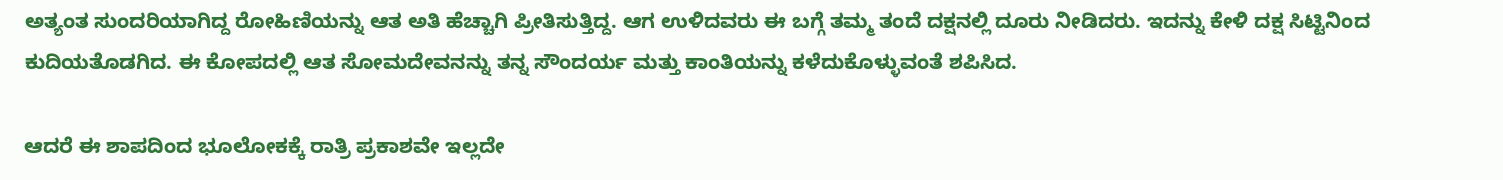ಅತ್ಯಂತ ಸುಂದರಿಯಾಗಿದ್ದ ರೋಹಿಣಿಯನ್ನು ಆತ ಅತಿ ಹೆಚ್ಚಾಗಿ ಪ್ರೀತಿಸುತ್ತಿದ್ದ. ಆಗ ಉಳಿದವರು ಈ ಬಗ್ಗೆ ತಮ್ಮ ತಂದೆ ದಕ್ಷನಲ್ಲಿ ದೂರು ನೀಡಿದರು. ಇದನ್ನು ಕೇಳಿ ದಕ್ಷ ಸಿಟ್ಟಿನಿಂದ ಕುದಿಯತೊಡಗಿದ. ಈ ಕೋಪದಲ್ಲಿ ಆತ ಸೋಮದೇವನನ್ನು ತನ್ನ ಸೌಂದರ್ಯ ಮತ್ತು ಕಾಂತಿಯನ್ನು ಕಳೆದುಕೊಳ್ಳುವಂತೆ ಶಪಿಸಿದ.

ಆದರೆ ಈ ಶಾಪದಿಂದ ಭೂಲೋಕಕ್ಕೆ ರಾತ್ರಿ ಪ್ರಕಾಶವೇ ಇಲ್ಲದೇ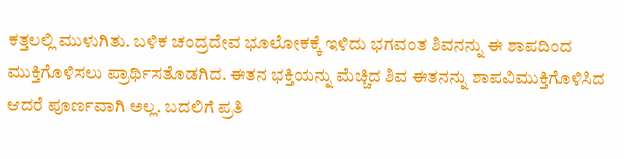ಕತ್ತಲಲ್ಲಿ ಮುಳುಗಿತು. ಬಳಿಕ ಚಂದ್ರದೇವ ಭೂಲೋಕಕ್ಕೆ ಇಳಿದು ಭಗವಂತ ಶಿವನನ್ನು ಈ ಶಾಪದಿಂದ ಮುಕ್ತಿಗೊಳಿಸಲು ಪ್ರಾರ್ಥಿಸತೊಡಗಿದ. ಈತನ ಭಕ್ತಿಯನ್ನು ಮೆಚ್ಚಿದ ಶಿವ ಈತನನ್ನು ಶಾಪವಿಮುಕ್ತಿಗೊಳಿಸಿದ ಆದರೆ ಪೂರ್ಣವಾಗಿ ಅಲ್ಲ. ಬದಲಿಗೆ ಪ್ರತಿ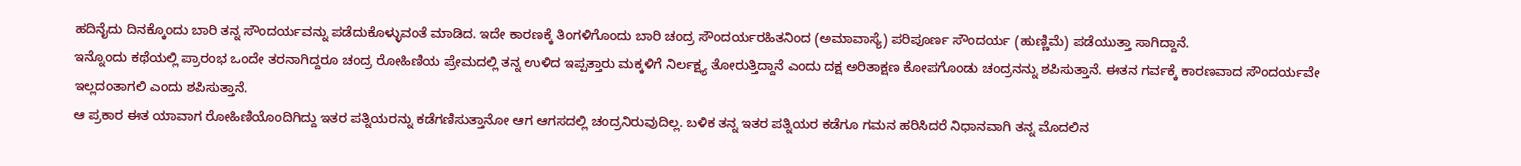ಹದಿನೈದು ದಿನಕ್ಕೊಂದು ಬಾರಿ ತನ್ನ ಸೌಂದರ್ಯವನ್ನು ಪಡೆದುಕೊಳ್ಳುವಂತೆ ಮಾಡಿದ. ಇದೇ ಕಾರಣಕ್ಕೆ ತಿಂಗಳಿಗೊಂದು ಬಾರಿ ಚಂದ್ರ ಸೌಂದರ್ಯರಹಿತನಿಂದ (ಅಮಾವಾಸ್ಯೆ) ಪರಿಪೂರ್ಣ ಸೌಂದರ್ಯ (ಹುಣ್ಣಿಮೆ) ಪಡೆಯುತ್ತಾ ಸಾಗಿದ್ದಾನೆ.
ಇನ್ನೊಂದು ಕಥೆಯಲ್ಲಿ ಪ್ರಾರಂಭ ಒಂದೇ ತರನಾಗಿದ್ದರೂ ಚಂದ್ರ ರೋಹಿಣಿಯ ಪ್ರೇಮದಲ್ಲಿ ತನ್ನ ಉಳಿದ ಇಪ್ಪತ್ತಾರು ಮಕ್ಕಳಿಗೆ ನಿರ್ಲಕ್ಷ್ಯ ತೋರುತ್ತಿದ್ದಾನೆ ಎಂದು ದಕ್ಷ ಅರಿತಾಕ್ಷಣ ಕೋಪಗೊಂಡು ಚಂದ್ರನನ್ನು ಶಪಿಸುತ್ತಾನೆ. ಈತನ ಗರ್ವಕ್ಕೆ ಕಾರಣವಾದ ಸೌಂದರ್ಯವೇ ಇಲ್ಲದಂತಾಗಲಿ ಎಂದು ಶಪಿಸುತ್ತಾನೆ.
ಆ ಪ್ರಕಾರ ಈತ ಯಾವಾಗ ರೋಹಿಣಿಯೊಂದಿಗಿದ್ದು ಇತರ ಪತ್ನಿಯರನ್ನು ಕಡೆಗಣಿಸುತ್ತಾನೋ ಆಗ ಆಗಸದಲ್ಲಿ ಚಂದ್ರನಿರುವುದಿಲ್ಲ. ಬಳಿಕ ತನ್ನ ಇತರ ಪತ್ನಿಯರ ಕಡೆಗೂ ಗಮನ ಹರಿಸಿದರೆ ನಿಧಾನವಾಗಿ ತನ್ನ ಮೊದಲಿನ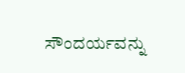ಸೌಂದರ್ಯವನ್ನು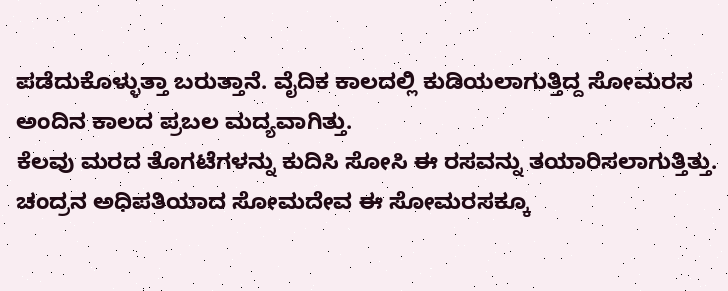ಪಡೆದುಕೊಳ್ಳುತ್ತಾ ಬರುತ್ತಾನೆ. ವೈದಿಕ ಕಾಲದಲ್ಲಿ ಕುಡಿಯಲಾಗುತ್ತಿದ್ದ ಸೋಮರಸ ಅಂದಿನ ಕಾಲದ ಪ್ರಬಲ ಮದ್ಯವಾಗಿತ್ತು.
ಕೆಲವು ಮರದ ತೊಗಟೆಗಳನ್ನು ಕುದಿಸಿ ಸೋಸಿ ಈ ರಸವನ್ನು ತಯಾರಿಸಲಾಗುತ್ತಿತ್ತು. ಚಂದ್ರನ ಅಧಿಪತಿಯಾದ ಸೋಮದೇವ ಈ ಸೋಮರಸಕ್ಕೂ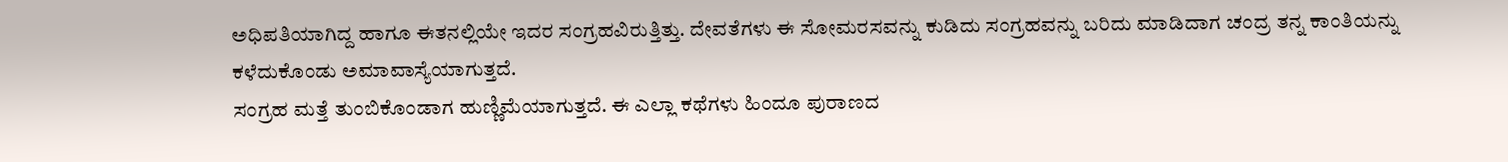ಅಧಿಪತಿಯಾಗಿದ್ದ ಹಾಗೂ ಈತನಲ್ಲಿಯೇ ಇದರ ಸಂಗ್ರಹವಿರುತ್ತಿತ್ತು. ದೇವತೆಗಳು ಈ ಸೋಮರಸವನ್ನು ಕುಡಿದು ಸಂಗ್ರಹವನ್ನು ಬರಿದು ಮಾಡಿದಾಗ ಚಂದ್ರ ತನ್ನ ಕಾಂತಿಯನ್ನು ಕಳೆದುಕೊಂಡು ಅಮಾವಾಸ್ಯೆಯಾಗುತ್ತದೆ.
ಸಂಗ್ರಹ ಮತ್ತೆ ತುಂಬಿಕೊಂಡಾಗ ಹುಣ್ಣಿಮೆಯಾಗುತ್ತದೆ. ಈ ಎಲ್ಲಾ ಕಥೆಗಳು ಹಿಂದೂ ಪುರಾಣದ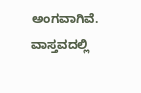ಅಂಗವಾಗಿವೆ. ವಾಸ್ತವದಲ್ಲಿ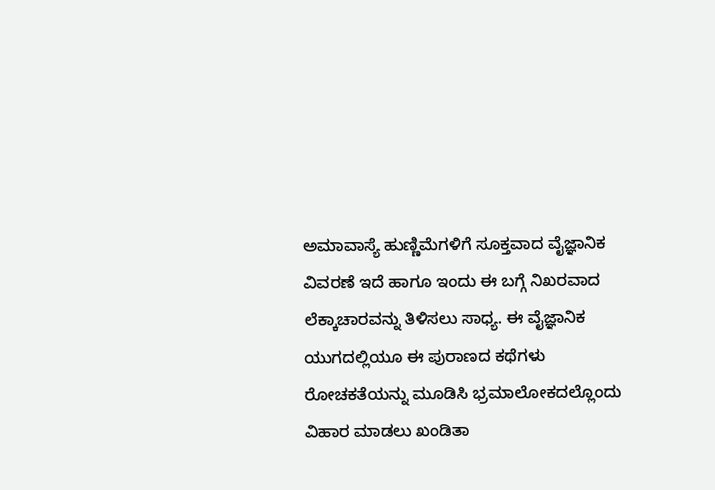ಅಮಾವಾಸ್ಯೆ ಹುಣ್ಣಿಮೆಗಳಿಗೆ ಸೂಕ್ತವಾದ ವೈಜ್ಞಾನಿಕ ವಿವರಣೆ ಇದೆ ಹಾಗೂ ಇಂದು ಈ ಬಗ್ಗೆ ನಿಖರವಾದ ಲೆಕ್ಕಾಚಾರವನ್ನು ತಿಳಿಸಲು ಸಾಧ್ಯ. ಈ ವೈಜ್ಞಾನಿಕ ಯುಗದಲ್ಲಿಯೂ ಈ ಪುರಾಣದ ಕಥೆಗಳು ರೋಚಕತೆಯನ್ನು ಮೂಡಿಸಿ ಭ್ರಮಾಲೋಕದಲ್ಲೊಂದು ವಿಹಾರ ಮಾಡಲು ಖಂಡಿತಾ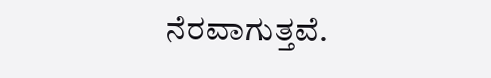ನೆರವಾಗುತ್ತವೆ.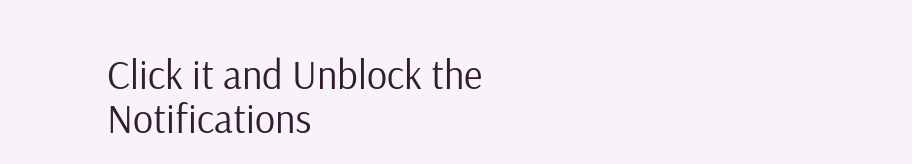Click it and Unblock the Notifications